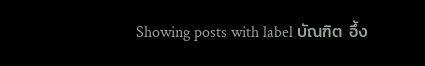Showing posts with label บัณฑิต อึ้ง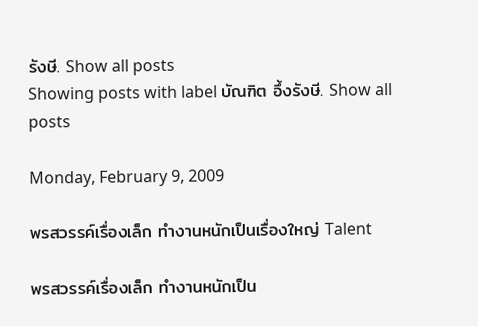รังษี. Show all posts
Showing posts with label บัณฑิต อึ้งรังษี. Show all posts

Monday, February 9, 2009

พรสวรรค์เรื่องเล็ก ทำงานหนักเป็นเรื่องใหญ่ Talent

พรสวรรค์เรื่องเล็ก ทำงานหนักเป็น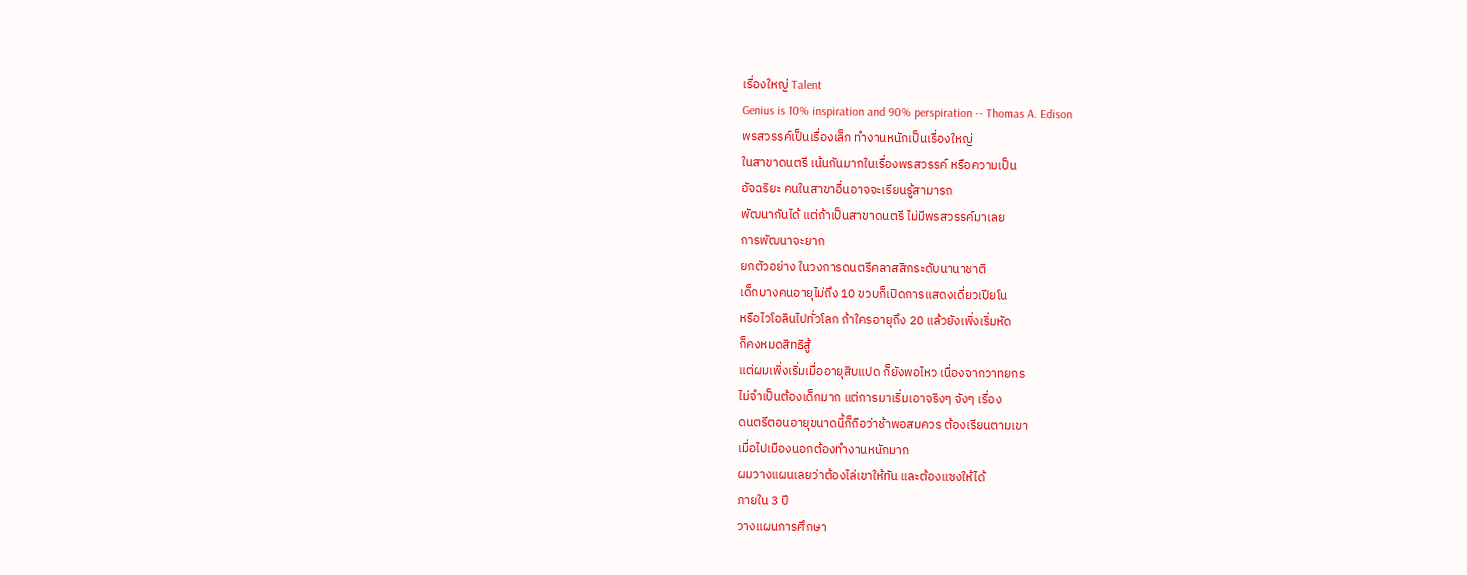เรื่องใหญ่ Talent
Genius is 10% inspiration and 90% perspiration -- Thomas A. Edison
พรสวรรค์เป็นเรื่องเล็ก ทำงานหนักเป็นเรื่องใหญ่
ในสาขาดนตรี เน้นกันมากในเรื่องพรสวรรค์ หรือความเป็น
อัจฉริยะ คนในสาขาอื่นอาจจะเรียนรู้สามารถ
พัฒนากันได้ แต่ถ้าเป็นสาขาดนตรี ไม่มีพรสวรรค์มาเลย
การพัฒนาจะยาก
ยกตัวอย่าง ในวงการดนตรีคลาสสิกระดับนานาชาติ
เด็กบางคนอายุไม่ถึง 10 ขวบก็เปิดการแสดงเดี่ยวเปียโน
หรือไวโอลินไปทั่วโลก ถ้าใครอายุถึง 20 แล้วยังเพิ่งเริ่มหัด
ก็คงหมดสิทธิสู้
แต่ผมเพิ่งเริ่มเมื่ออายุสิบแปด ก็ยังพอไหว เนื่องจากวาทยกร
ไม่จำเป็นต้องเด็กมาก แต่การมาเริ่มเอาจริงๆ จังๆ เรื่อง
ดนตรีตอนอายุขนาดนี้ก็ถือว่าช้าพอสมควร ต้องเรียนตามเขา
เมื่อไปเมืองนอกต้องทำงานหนักมาก
ผมวางแผนเลยว่าต้องไล่เขาให้ทัน และต้องแซงให้ได้
ภายใน 3 ปี
วางแผนการศึกษา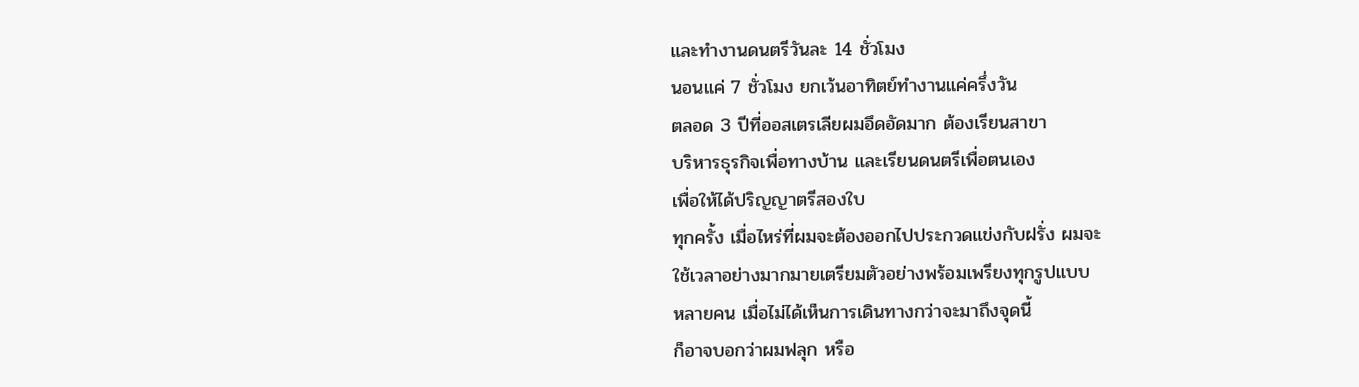และทำงานดนตรีวันละ 14 ชั่วโมง
นอนแค่ 7 ชั่วโมง ยกเว้นอาทิตย์ทำงานแค่ครึ่งวัน
ตลอด 3 ปีที่ออสเตรเลียผมอึดอัดมาก ต้องเรียนสาขา
บริหารธุรกิจเพื่อทางบ้าน และเรียนดนตรีเพื่อตนเอง
เพื่อให้ได้ปริญญาตรีสองใบ
ทุกครั้ง เมื่อไหร่ที่ผมจะต้องออกไปประกวดแข่งกับฝรั่ง ผมจะ
ใช้เวลาอย่างมากมายเตรียมตัวอย่างพร้อมเพรียงทุกรูปแบบ
หลายคน เมื่อไม่ได้เห็นการเดินทางกว่าจะมาถึงจุดนี้
ก็อาจบอกว่าผมฟลุก หรือ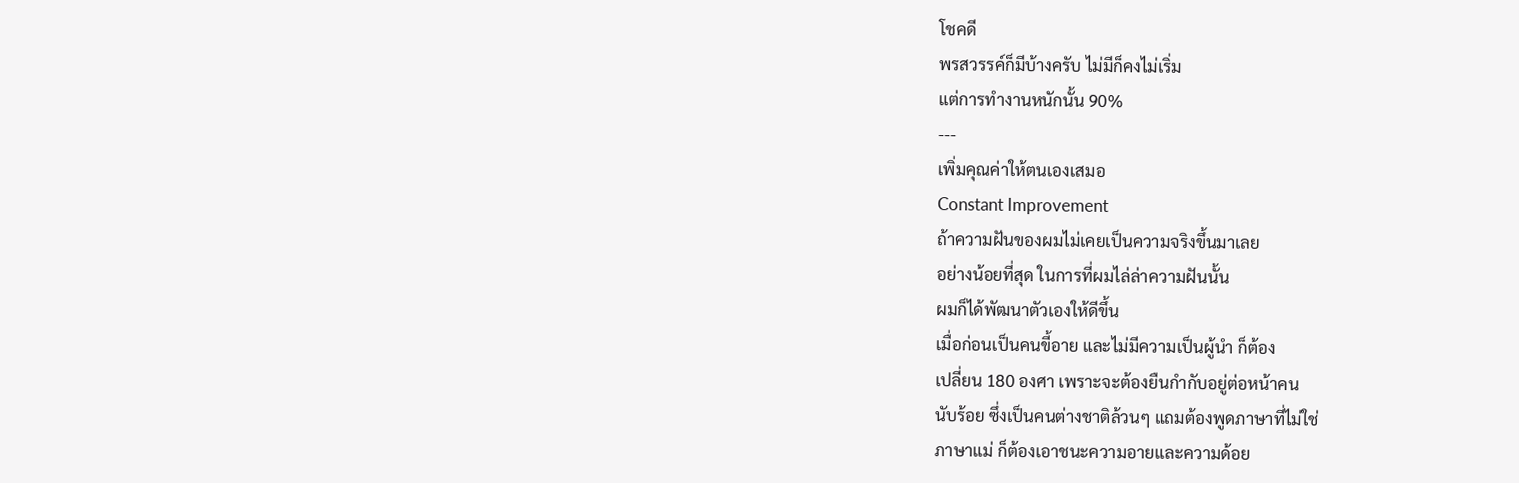โชคดี
พรสวรรค์ก็มีบ้างครับ ไม่มีก็คงไม่เริ่ม
แต่การทำงานหนักนั้น 90%
---
เพิ่มคุณค่าให้ตนเองเสมอ
Constant Improvement
ถ้าความฝันของผมไม่เคยเป็นความจริงขึ้นมาเลย
อย่างน้อยที่สุด ในการที่ผมไล่ล่าความฝันนั้น
ผมก็ได้พัฒนาตัวเองให้ดีขึ้น
เมื่อก่อนเป็นคนขี้อาย และไม่มีความเป็นผู้นำ ก็ต้อง
เปลี่ยน 180 องศา เพราะจะต้องยืนกำกับอยู่ต่อหน้าคน
นับร้อย ซึ่งเป็นคนต่างชาติล้วนๆ แถมต้องพูดภาษาที่ไม่ใช่
ภาษาแม่ ก็ต้องเอาชนะความอายและความด้อย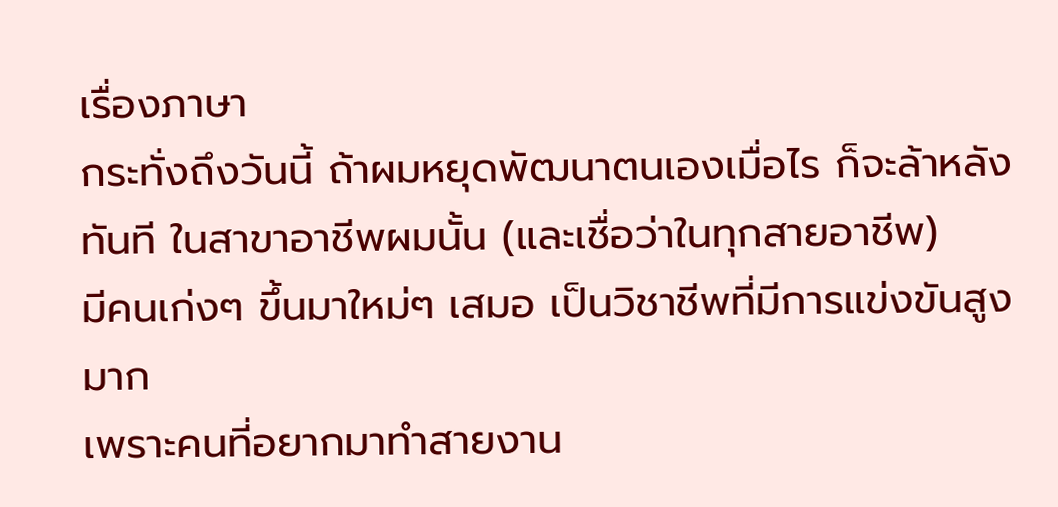เรื่องภาษา
กระทั่งถึงวันนี้ ถ้าผมหยุดพัฒนาตนเองเมื่อไร ก็จะล้าหลัง
ทันที ในสาขาอาชีพผมนั้น (และเชื่อว่าในทุกสายอาชีพ)
มีคนเก่งๆ ขึ้นมาใหม่ๆ เสมอ เป็นวิชาชีพที่มีการแข่งขันสูงมาก
เพราะคนที่อยากมาทำสายงาน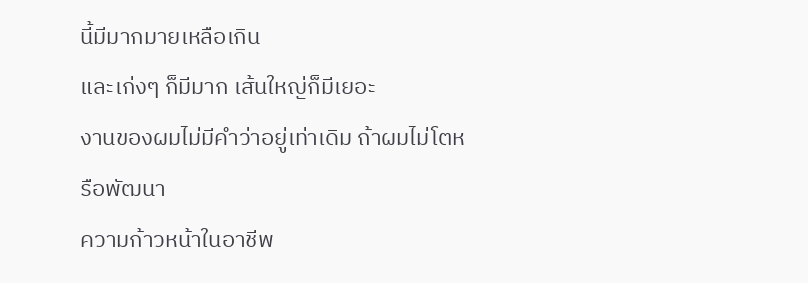นี้มีมากมายเหลือเกิน
และเก่งๆ ก็มีมาก เส้นใหญ่ก็มีเยอะ
งานของผมไม่มีคำว่าอยู่เท่าเดิม ถ้าผมไม่โตหรือพัฒนา
ความก้าวหน้าในอาชีพ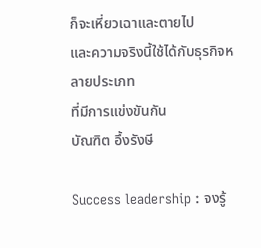ก็จะเหี่ยวเฉาและตายไป
และความจริงนี้ใช้ได้กับธุรกิจหลายประเภท
ที่มีการแข่งขันกัน
บัณฑิต อึ้งรังษี

Success leadership : จงรู้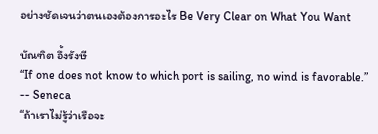อย่างชัดเจนว่าตนเองต้องการอะไร Be Very Clear on What You Want

บัณฑิต อึ้งรังษี
“If one does not know to which port is sailing, no wind is favorable.” -- Seneca
“ถ้าเราไม่รู้ว่าเรือจะ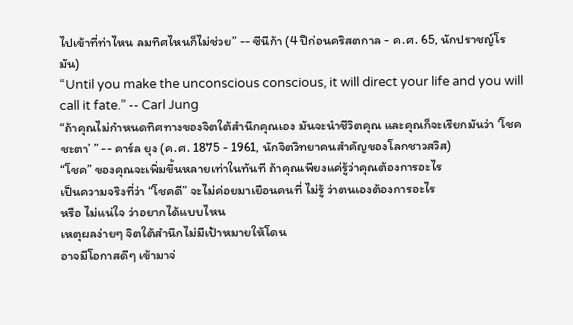ไปเข้าที่ท่าไหน ลมทิศไหนก็ไม่ช่วย” -- ซีนีก้า (4 ปีก่อนคริสตกาล - ค.ศ. 65, นักปราชญ์โรมัน)
“Until you make the unconscious conscious, it will direct your life and you will call it fate.” -- Carl Jung
“ถ้าคุณไม่กำหนดทิศทางของจิตใต้สำนึกคุณเอง มันจะนำชีวิตคุณ และคุณก็จะเรียกมันว่า ‘โชคชะตา’ ” -- คาร์ล ยุง (ค.ศ. 1875 - 1961, นักจิตวิทยาคนสำคัญของโลกชาวสวิส)
“โชค” ของคุณจะเพิ่มขึ้นหลายเท่าในทันที ถ้าคุณเพียงแค่รู้ว่าคุณต้องการอะไร
เป็นความจริงที่ว่า “โชคดี” จะไม่ค่อยมาเยือนคนที่ ไม่รู้ ว่าตนเองต้องการอะไร
หรือ ไม่แน่ใจ ว่าอยากได้แบบไหน
เหตุผลง่ายๆ จิตใต้สำนึกไม่มีเป้าหมายให้โดน
อาจมีโอกาสดีๆ เข้ามาจ่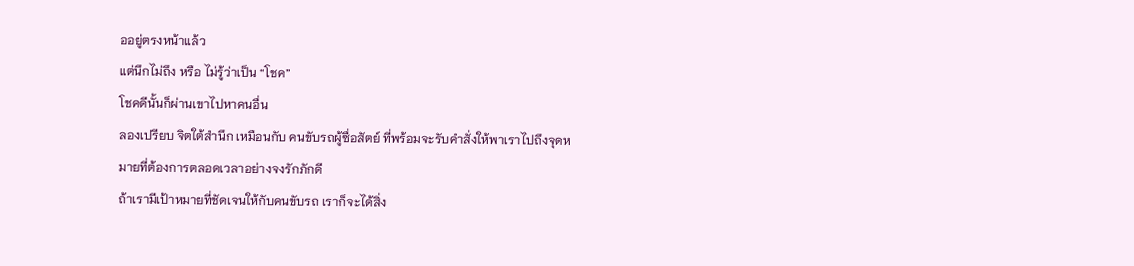ออยู่ตรงหน้าแล้ว
แต่นึกไม่ถึง หรือ ไม่รู้ว่าเป็น “โชค”
โชคดีนั้นก็ผ่านเขาไปหาคนอื่น
ลองเปรียบ จิตใต้สำนึก เหมือนกับ คนขับรถผู้ซื่อสัตย์ ที่พร้อมจะรับคำสั่งให้พาเราไปถึงจุดหมายที่ต้องการตลอดเวลาอย่างจงรักภักดี
ถ้าเรามีเป้าหมายที่ชัดเจนให้กับคนขับรถ เราก็จะได้สิ่ง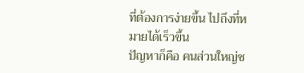ที่ต้องการง่ายขึ้น ไปถึงที่หมายได้เร็วขึ้น
ปัญหาก็คือ คนส่วนใหญ่ช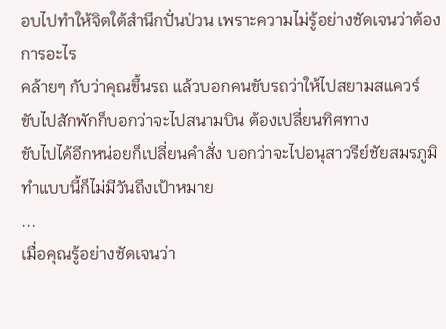อบไปทำให้จิตใต้สำนึกปั่นป่วน เพราะความไม่รู้อย่างชัดเจนว่าต้องการอะไร
คล้ายๆ กับว่าคุณขึ้นรถ แล้วบอกคนขับรถว่าให้ไปสยามสแควร์
ขับไปสักพักก็บอกว่าจะไปสนามบิน ต้องเปลี่ยนทิศทาง
ขับไปได้อีกหน่อยก็เปลี่ยนคำสั่ง บอกว่าจะไปอนุสาวรีย์ชัยสมรภูมิ
ทำแบบนี้ก็ไม่มีวันถึงเป้าหมาย
...
เมื่อคุณรู้อย่างชัดเจนว่า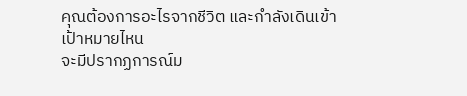คุณต้องการอะไรจากชีวิต และกำลังเดินเข้าเป้าหมายไหน
จะมีปรากฏการณ์ม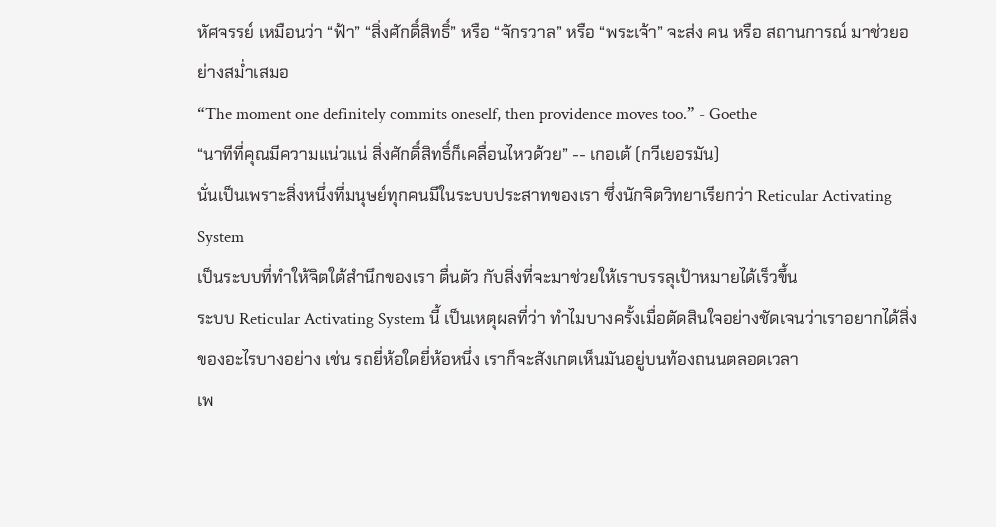หัศจรรย์ เหมือนว่า “ฟ้า” “สิ่งศักดิ์สิทธิ์” หรือ “จักรวาล” หรือ “พระเจ้า” จะส่ง คน หรือ สถานการณ์ มาช่วยอย่างสม่ำเสมอ
“The moment one definitely commits oneself, then providence moves too.” - Goethe
“นาทีที่คุณมีความแน่วแน่ สิ่งศักดิ์สิทธิ์ก็เคลื่อนไหวด้วย” -- เกอเต้ (กวีเยอรมัน)
นั่นเป็นเพราะสิ่งหนึ่งที่มนุษย์ทุกคนมีในระบบประสาทของเรา ซึ่งนักจิตวิทยาเรียกว่า Reticular Activating System
เป็นระบบที่ทำให้จิตใต้สำนึกของเรา ตื่นตัว กับสิ่งที่จะมาช่วยให้เราบรรลุเป้าหมายได้เร็วขึ้น
ระบบ Reticular Activating System นี้ เป็นเหตุผลที่ว่า ทำไมบางครั้งเมื่อตัดสินใจอย่างชัดเจนว่าเราอยากได้สิ่งของอะไรบางอย่าง เช่น รถยี่ห้อใดยี่ห้อหนึ่ง เราก็จะสังเกตเห็นมันอยู่บนท้องถนนตลอดเวลา
เพ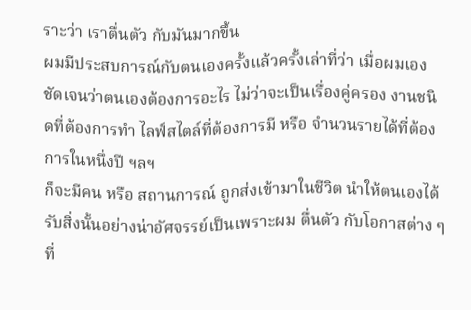ราะว่า เราตื่นตัว กับมันมากขึ้น
ผมมีประสบการณ์กับตนเองครั้งแล้วครั้งเล่าที่ว่า เมื่อผมเองชัดเจนว่าตนเองต้องการอะไร ไม่ว่าจะเป็นเรื่องคู่ครอง งานชนิดที่ต้องการทำ ไลฟ์สไตล์ที่ต้องการมี หรือ จำนวนรายได้ที่ต้องการในหนึ่งปี ฯลฯ
ก็จะมีคน หรือ สถานการณ์ ถูกส่งเข้ามาในชีวิต นำให้ตนเองได้รับสิ่งนั้นอย่างน่าอัศจรรย์เป็นเพราะผม ตื่นตัว กับโอกาสต่าง ๆ ที่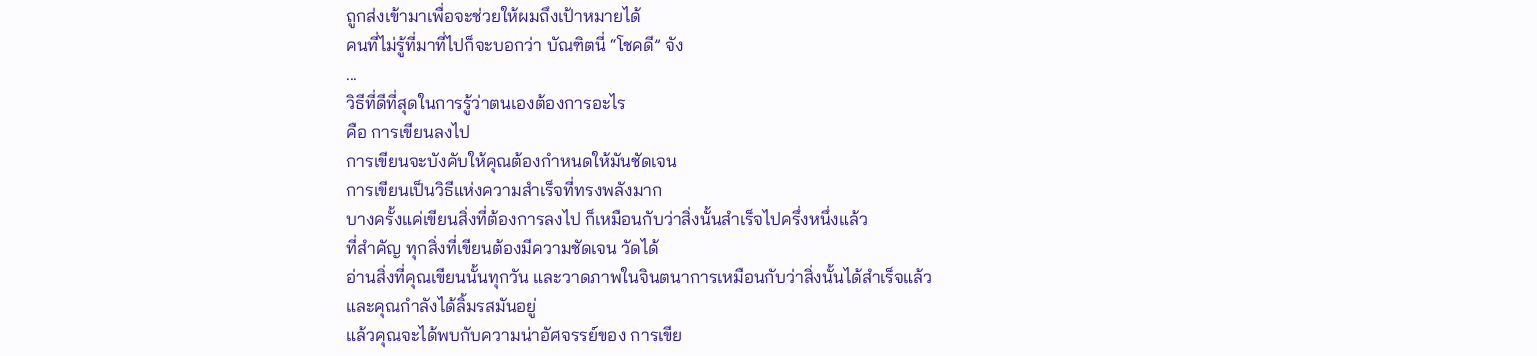ถูกส่งเข้ามาเพื่อจะช่วยให้ผมถึงเป้าหมายได้
คนที่ไม่รู้ที่มาที่ไปก็จะบอกว่า บัณฑิตนี่ “โชคดี” จัง
...
วิธีที่ดีที่สุดในการรู้ว่าตนเองต้องการอะไร
คือ การเขียนลงไป
การเขียนจะบังคับให้คุณต้องกำหนดให้มันชัดเจน
การเขียนเป็นวิธีแห่งความสำเร็จที่ทรงพลังมาก
บางครั้งแค่เขียนสิ่งที่ต้องการลงไป ก็เหมือนกับว่าสิ่งนั้นสำเร็จไปครึ่งหนึ่งแล้ว
ที่สำคัญ ทุกสิ่งที่เขียนต้องมีความชัดเจน วัดได้
อ่านสิ่งที่คุณเขียนนั้นทุกวัน และวาดภาพในจินตนาการเหมือนกับว่าสิ่งนั้นได้สำเร็จแล้ว
และคุณกำลังได้ลิ้มรสมันอยู่
แล้วคุณจะได้พบกับความน่าอัศจรรย์ของ การเขีย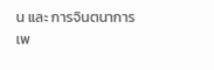น และ การจินตนาการ
เพ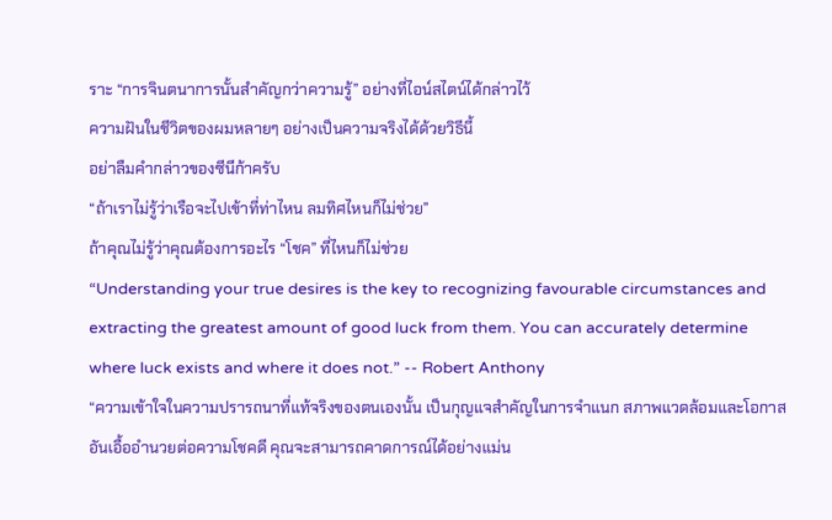ราะ “การจินตนาการนั้นสำคัญกว่าความรู้” อย่างที่ไอน์สไตน์ได้กล่าวไว้
ความฝันในชีวิตของผมหลายๆ อย่างเป็นความจริงได้ด้วยวิธีนี้
อย่าลืมคำกล่าวของซีนีก้าครับ
“ถ้าเราไม่รู้ว่าเรือจะไปเข้าที่ท่าไหน ลมทิศไหนก็ไม่ช่วย”
ถ้าคุณไม่รู้ว่าคุณต้องการอะไร “โชค” ที่ไหนก็ไม่ช่วย
“Understanding your true desires is the key to recognizing favourable circumstances and extracting the greatest amount of good luck from them. You can accurately determine where luck exists and where it does not.” -- Robert Anthony
“ความเข้าใจในความปรารถนาที่แท้จริงของตนเองนั้น เป็นกุญแจสำคัญในการจำแนก สภาพแวดล้อมและโอกาสอันเอื้ออำนวยต่อความโชคดี คุณจะสามารถคาดการณ์ได้อย่างแม่น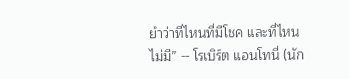ยำว่าที่ไหนที่มีโชค และที่ไหนไม่มี” -- โรเบิร์ต แอนโทนี่ (นัก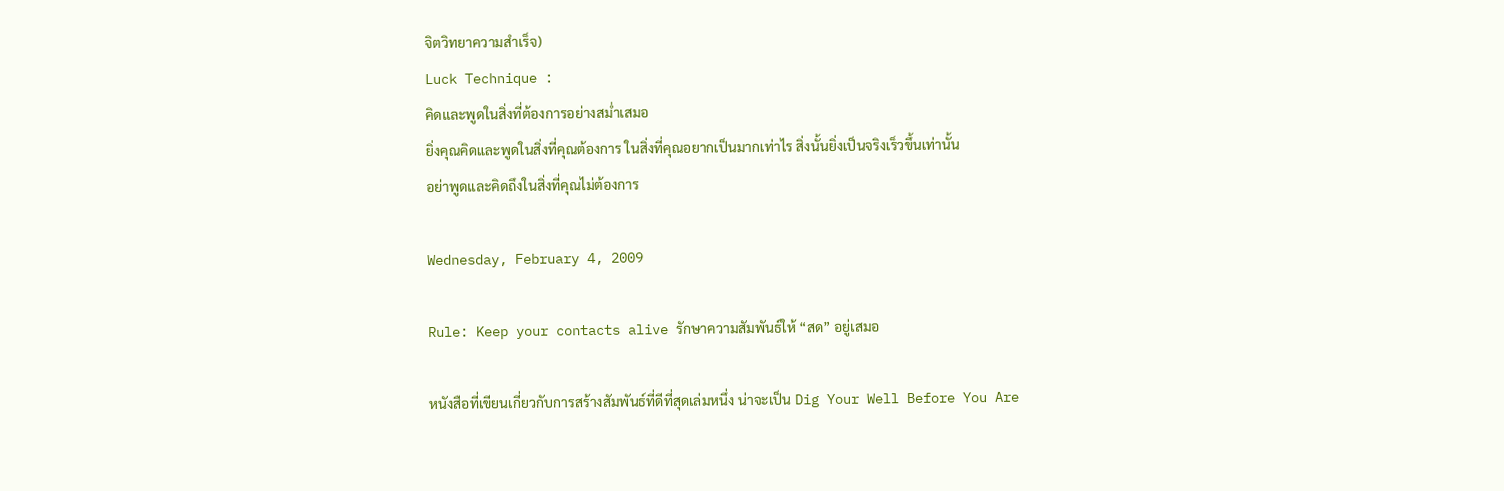จิตวิทยาความสำเร็จ)
Luck Technique :
คิดและพูดในสิ่งที่ต้องการอย่างสม่ำเสมอ
ยิ่งคุณคิดและพูดในสิ่งที่คุณต้องการ ในสิ่งที่คุณอยากเป็นมากเท่าไร สิ่งนั้นยิ่งเป็นจริงเร็วขึ้นเท่านั้น
อย่าพูดและคิดถึงในสิ่งที่คุณไม่ต้องการ

Wednesday, February 4, 2009

Rule: Keep your contacts alive รักษาความสัมพันธ์ให้ “สด” อยู่เสมอ

หนังสือที่เขียนเกี่ยวกับการสร้างสัมพันธ์ที่ดีที่สุดเล่มหนึ่ง น่าจะเป็น Dig Your Well Before You Are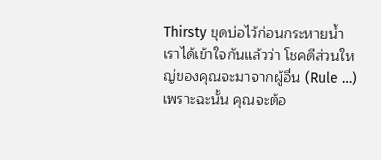Thirsty ขุดบ่อไว้ก่อนกระหายน้ำ
เราได้เข้าใจกันแล้วว่า โชคดีส่วนใหญ่ของคุณจะมาจากผู้อื่น (Rule …)
เพราะฉะนั้น คุณจะต้อ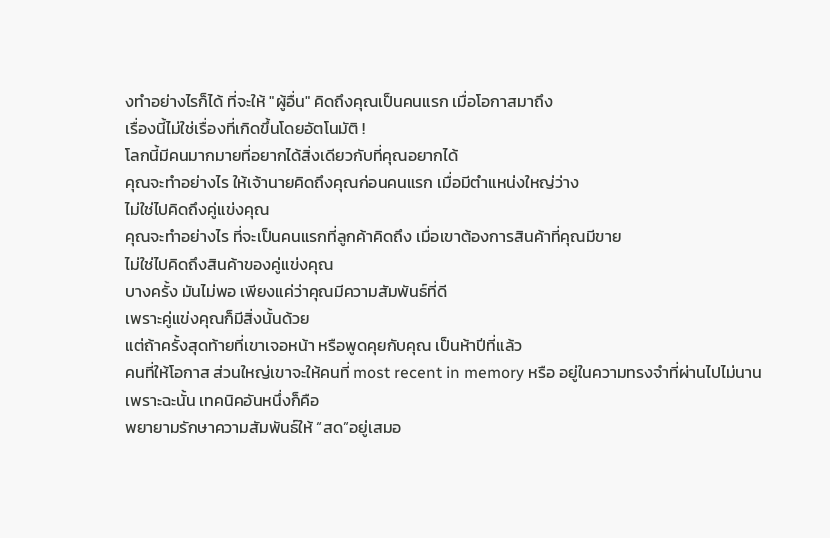งทำอย่างไรก็ได้ ที่จะให้ "ผู้อื่น" คิดถึงคุณเป็นคนแรก เมื่อโอกาสมาถึง
เรื่องนี้ไม่ใช่เรื่องที่เกิดขึ้นโดยอัตโนมัติ !
โลกนี้มีคนมากมายที่อยากได้สิ่งเดียวกับที่คุณอยากได้
คุณจะทำอย่างไร ให้เจ้านายคิดถึงคุณก่อนคนแรก เมื่อมีตำแหน่งใหญ่ว่าง
ไม่ใช่ไปคิดถึงคู่แข่งคุณ
คุณจะทำอย่างไร ที่จะเป็นคนแรกที่ลูกค้าคิดถึง เมื่อเขาต้องการสินค้าที่คุณมีขาย
ไม่ใช่ไปคิดถึงสินค้าของคู่แข่งคุณ
บางครั้ง มันไม่พอ เพียงแค่ว่าคุณมีความสัมพันธ์ที่ดี
เพราะคู่แข่งคุณก็มีสิ่งนั้นด้วย
แต่ถ้าครั้งสุดท้ายที่เขาเจอหน้า หรือพูดคุยกับคุณ เป็นห้าปีที่แล้ว
คนที่ให้โอกาส ส่วนใหญ่เขาจะให้คนที่ most recent in memory หรือ อยู่ในความทรงจำที่ผ่านไปไม่นาน
เพราะฉะนั้น เทคนิคอันหนึ่งก็คือ
พยายามรักษาความสัมพันธ์ให้ “สด”อยู่เสมอ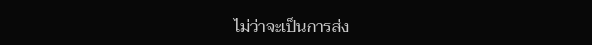ไม่ว่าจะเป็นการส่ง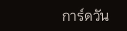การ์ดวัน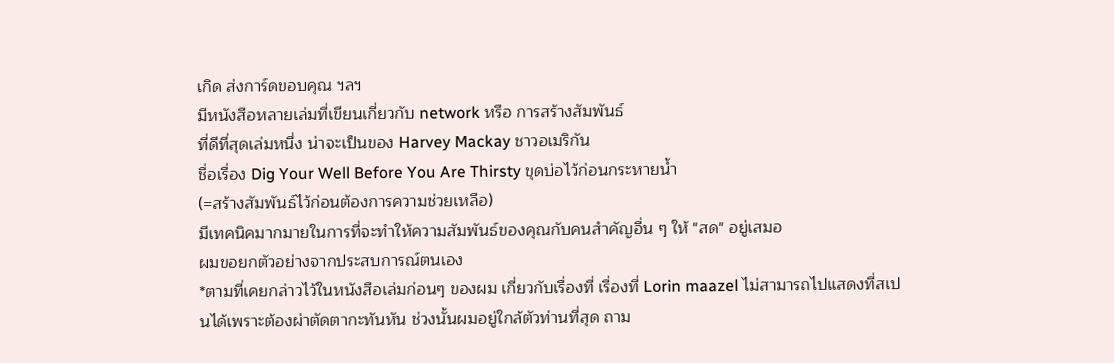เกิด ส่งการ์ดขอบคุณ ฯลฯ
มีหนังสือหลายเล่มที่เขียนเกี่ยวกับ network หรือ การสร้างสัมพันธ์
ที่ดีที่สุดเล่มหนึ่ง น่าจะเป็นของ Harvey Mackay ชาวอเมริกัน
ชื่อเรื่อง Dig Your Well Before You Are Thirsty ขุดบ่อไว้ก่อนกระหายน้ำ
(=สร้างสัมพันธ์ไว้ก่อนต้องการความช่วยเหลือ)
มีเทคนิคมากมายในการที่จะทำให้ความสัมพันธ์ของคุณกับคนสำคัญอื่น ๆ ให้ "สด" อยู่เสมอ
ผมขอยกตัวอย่างจากประสบการณ์ตนเอง
*ตามที่เคยกล่าวไว้ในหนังสือเล่มก่อนๆ ของผม เกี่ยวกับเรื่องที่ เรื่องที่ Lorin maazel ไม่สามารถไปแสดงที่สเปนได้เพราะต้องผ่าตัดตากะทันหัน ช่วงนั้นผมอยู่ใกล้ตัวท่านที่สุด ถาม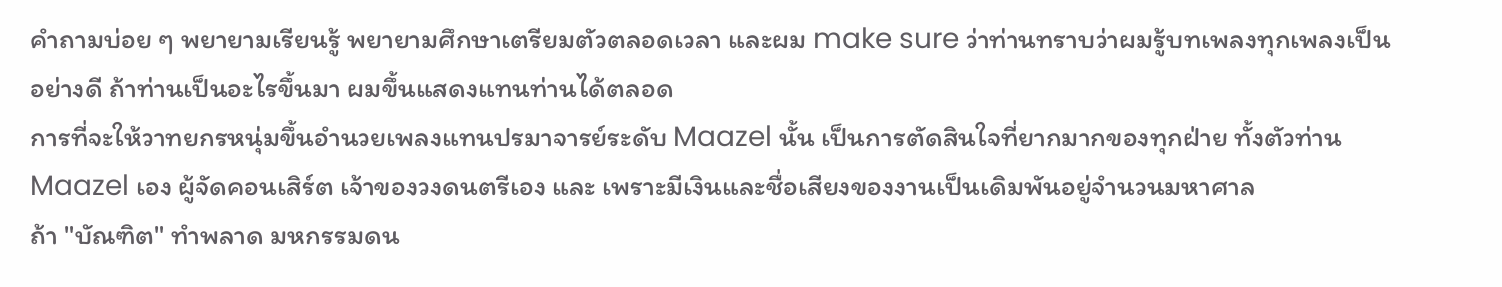คำถามบ่อย ๆ พยายามเรียนรู้ พยายามศึกษาเตรียมตัวตลอดเวลา และผม make sure ว่าท่านทราบว่าผมรู้บทเพลงทุกเพลงเป็นอย่างดี ถ้าท่านเป็นอะไรขึ้นมา ผมขึ้นแสดงแทนท่านได้ตลอด
การที่จะให้วาทยกรหนุ่มขึ้นอำนวยเพลงแทนปรมาจารย์ระดับ Maazel นั้น เป็นการตัดสินใจที่ยากมากของทุกฝ่าย ทั้งตัวท่าน Maazel เอง ผู้จัดคอนเสิร์ต เจ้าของวงดนตรีเอง และ เพราะมีเงินและชื่อเสียงของงานเป็นเดิมพันอยู่จำนวนมหาศาล
ถ้า "บัณฑิต" ทำพลาด มหกรรมดน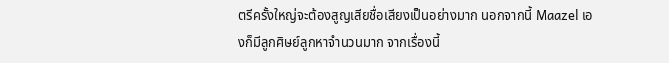ตรีครั้งใหญ่จะต้องสูญเสียชื่อเสียงเป็นอย่างมาก นอกจากนี้ Maazel เองก็มีลูกศิษย์ลูกหาจำนวนมาก จากเรื่องนี้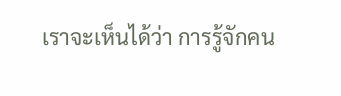เราจะเห็นได้ว่า การรู้จักคน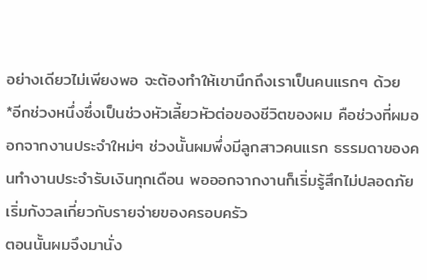อย่างเดียวไม่เพียงพอ จะต้องทำให้เขานึกถึงเราเป็นคนแรกๆ ด้วย
*อีกช่วงหนึ่งซึ่งเป็นช่วงหัวเลี้ยวหัวต่อของชีวิตของผม คือช่วงที่ผมออกจากงานประจำใหม่ๆ ช่วงนั้นผมพึ่งมีลูกสาวคนแรก ธรรมดาของคนทำงานประจำรับเงินทุกเดือน พอออกจากงานก็เริ่มรู้สึกไม่ปลอดภัย เริ่มกังวลเกี่ยวกับรายจ่ายของครอบครัว
ตอนนั้นผมจึงมานั่ง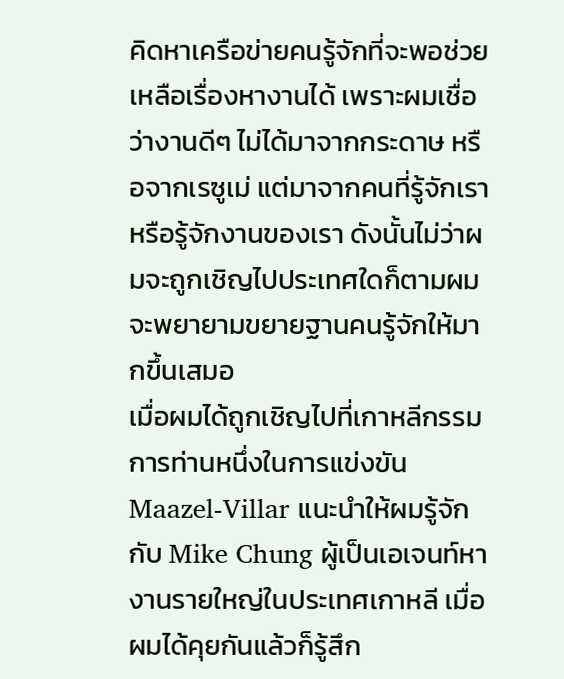คิดหาเครือข่ายคนรู้จักที่จะพอช่วยเหลือเรื่องหางานได้ เพราะผมเชื่อว่างานดีๆ ไม่ได้มาจากกระดาษ หรือจากเรซูเม่ แต่มาจากคนที่รู้จักเราหรือรู้จักงานของเรา ดังนั้นไม่ว่าผมจะถูกเชิญไปประเทศใดก็ตามผมจะพยายามขยายฐานคนรู้จักให้มากขึ้นเสมอ
เมื่อผมได้ถูกเชิญไปที่เกาหลีกรรมการท่านหนึ่งในการแข่งขัน Maazel-Villar แนะนำให้ผมรู้จักกับ Mike Chung ผู้เป็นเอเจนท์หางานรายใหญ่ในประเทศเกาหลี เมื่อผมได้คุยกันแล้วก็รู้สึก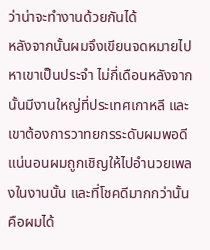ว่าน่าจะทำงานด้วยกันได้
หลังจากนั้นผมจึงเขียนจดหมายไปหาเขาเป็นประจำ ไม่กี่เดือนหลังจากนั้นมีงานใหญ่ที่ประเทศเกาหลี และเขาต้องการวาทยกรระดับผมพอดี แน่นอนผมถูกเชิญให้ไปอำนวยเพลงในงานนั้น และที่โชคดีมากกว่านั้นคือผมได้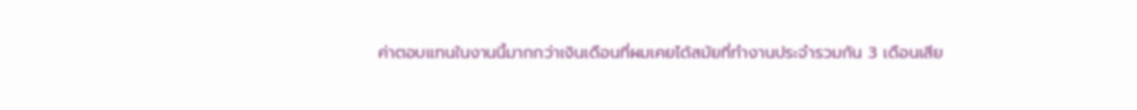ค่าตอบแทนในงานนี้มากกว่าเงินเดือนที่ผมเคยได้สมัยที่ทำงานประจำรวมกัน 3 เดือนเสีย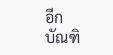อีก
บัณฑิ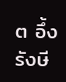ต อึ้งรังษี